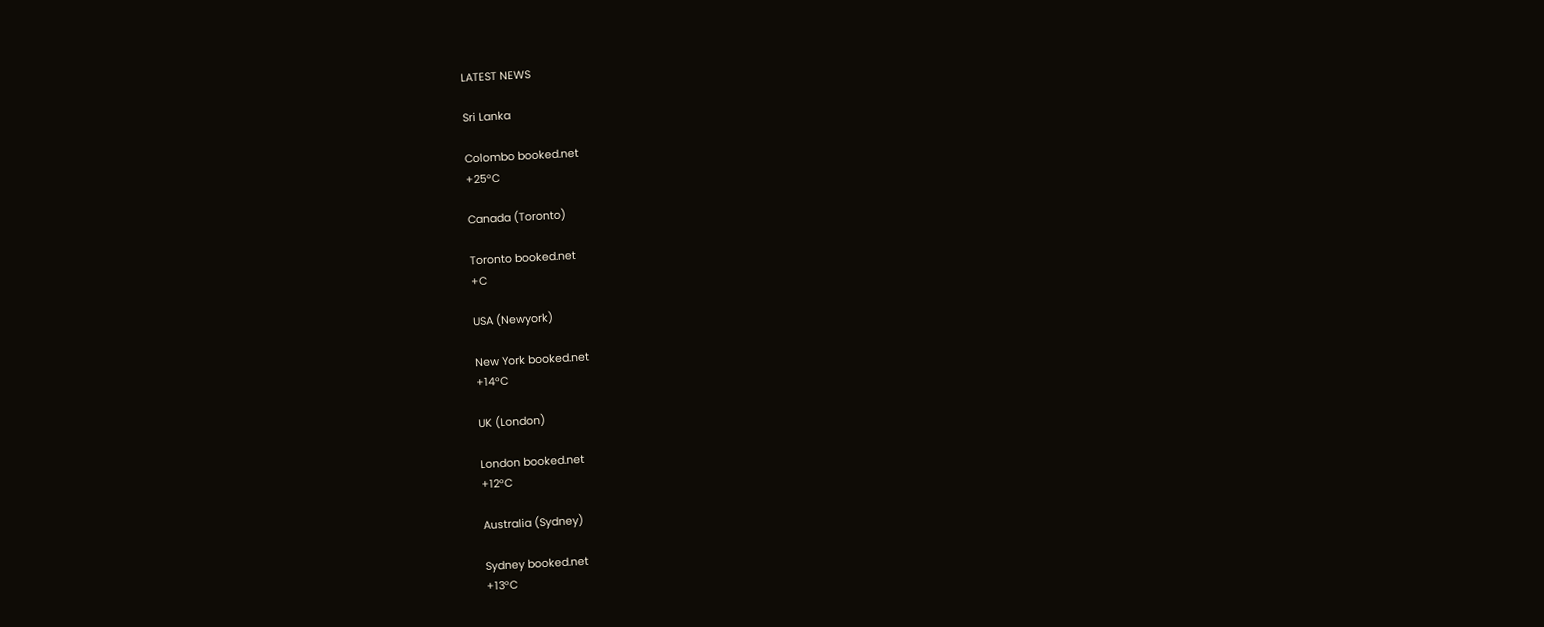LATEST NEWS

Sri Lanka

Colombo booked.net
+25°C

Canada (Toronto)

Toronto booked.net
+C

USA (Newyork)

New York booked.net
+14°C

UK (London)

London booked.net
+12°C

Australia (Sydney)

Sydney booked.net
+13°C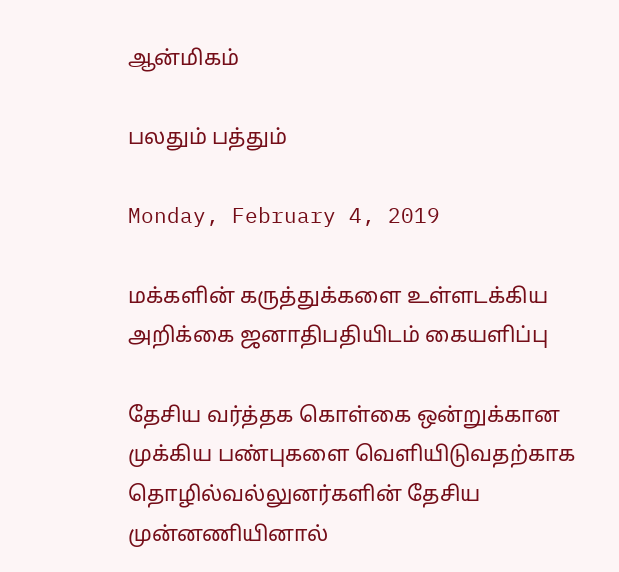ஆன்மிகம்

பலதும் பத்தும்

Monday, February 4, 2019

மக்களின் கருத்துக்களை உள்ளடக்கிய அறிக்கை ஜனாதிபதியிடம் கையளிப்பு

தேசிய வர்த்தக கொள்கை ஒன்றுக்கான முக்கிய பண்புகளை வெளியிடுவதற்காக தொழில்வல்லுனர்களின் தேசிய முன்னணியினால்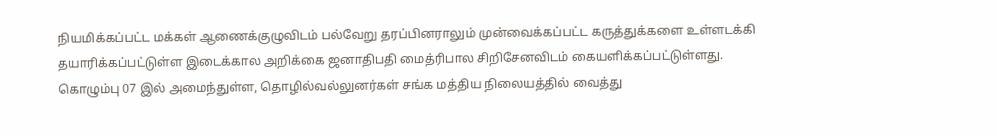நியமிக்கப்பட்ட மக்கள் ஆணைக்குழுவிடம் பல்வேறு தரப்பினராலும் முன்வைக்கப்பட்ட கருத்துக்களை உள்ளடக்கி தயாரிக்கப்பட்டுள்ள இடைக்கால அறிக்கை ஜனாதிபதி மைத்ரிபால சிறிசேனவிடம் கையளிக்கப்பட்டுள்ளது.
கொழும்பு 07 இல் அமைந்துள்ள, தொழில்வல்லுனர்கள் சங்க மத்திய நிலையத்தில் வைத்து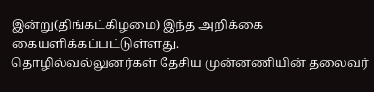இன்று(திங்கட்கிழமை) இந்த அறிக்கை கையளிக்கப்பட்டுள்ளது.
தொழில்வல்லுனர்கள் தேசிய முன்னணியின் தலைவர்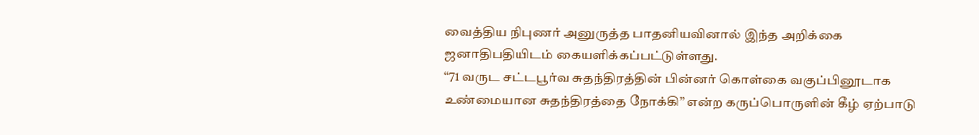வைத்திய நிபுணர் அனுருத்த பாதனியவினால் இந்த அறிக்கை ஜனாதிபதியிடம் கையளிக்கப்பட்டுள்ளது.
“71 வருட சட்டபூர்வ சுதந்திரத்தின் பின்னர் கொள்கை வகுப்பினூடாக உண்மையான சுதந்திரத்தை நோக்கி” என்ற கருப்பொருளின் கீழ் ஏற்பாடு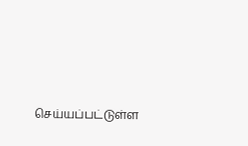செய்யப்பட்டுள்ள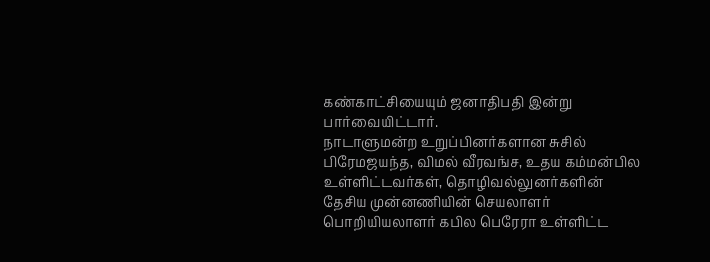கண்காட்சியையும் ஜனாதிபதி இன்று பார்வையிட்டார்.
நாடாளுமன்ற உறுப்பினர்களான சுசில் பிரேமஜயந்த, விமல் வீரவங்ச, உதய கம்மன்பில உள்ளிட்டவர்கள், தொழிவல்லுனர்களின் தேசிய முன்னணியின் செயலாளர் பொறியியலாளர் கபில பெரேரா உள்ளிட்ட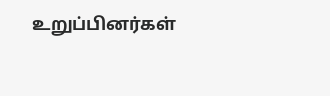உறுப்பினர்கள்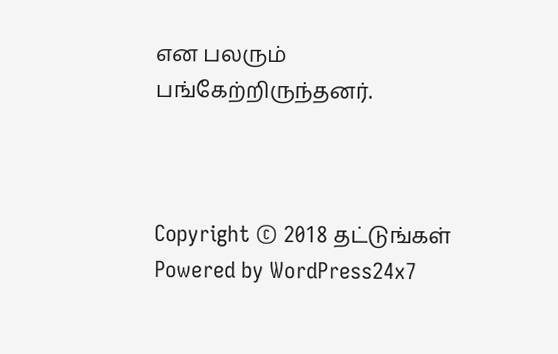என பலரும் பங்கேற்றிருந்தனர்.



Copyright © 2018 தட்டுங்கள்
Powered by WordPress24x7